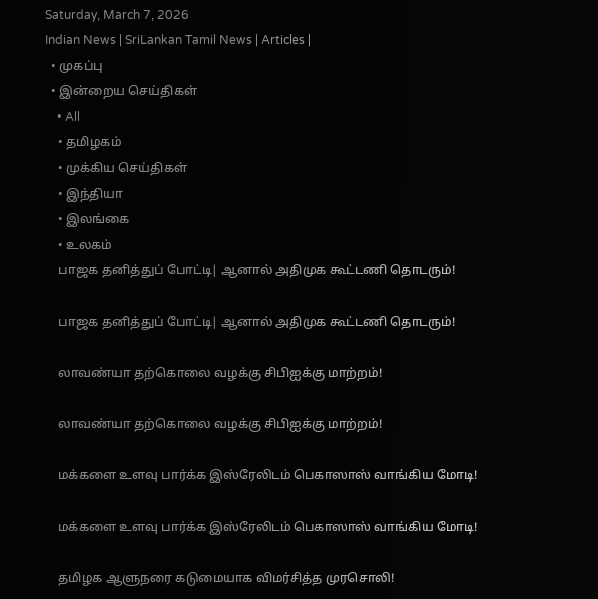Saturday, March 7, 2026
Indian News | SriLankan Tamil News | Articles |
  • முகப்பு
  • இன்றைய செய்திகள்
    • All
    • தமிழகம்
    • முக்கிய செய்திகள்
    • இந்தியா
    • இலங்கை
    • உலகம்
    பாஜக தனித்துப் போட்டி| ஆனால் அதிமுக கூட்டணி தொடரும்!

    பாஜக தனித்துப் போட்டி| ஆனால் அதிமுக கூட்டணி தொடரும்!

    லாவண்யா தற்கொலை வழக்கு சிபிஐக்கு மாற்றம்!

    லாவண்யா தற்கொலை வழக்கு சிபிஐக்கு மாற்றம்!

    மக்களை உளவு பார்க்க இஸ்ரேலிடம் பெகாஸாஸ் வாங்கிய மோடி!

    மக்களை உளவு பார்க்க இஸ்ரேலிடம் பெகாஸாஸ் வாங்கிய மோடி!

    தமிழக ஆளுநரை கடுமையாக விமர்சித்த முரசொலி!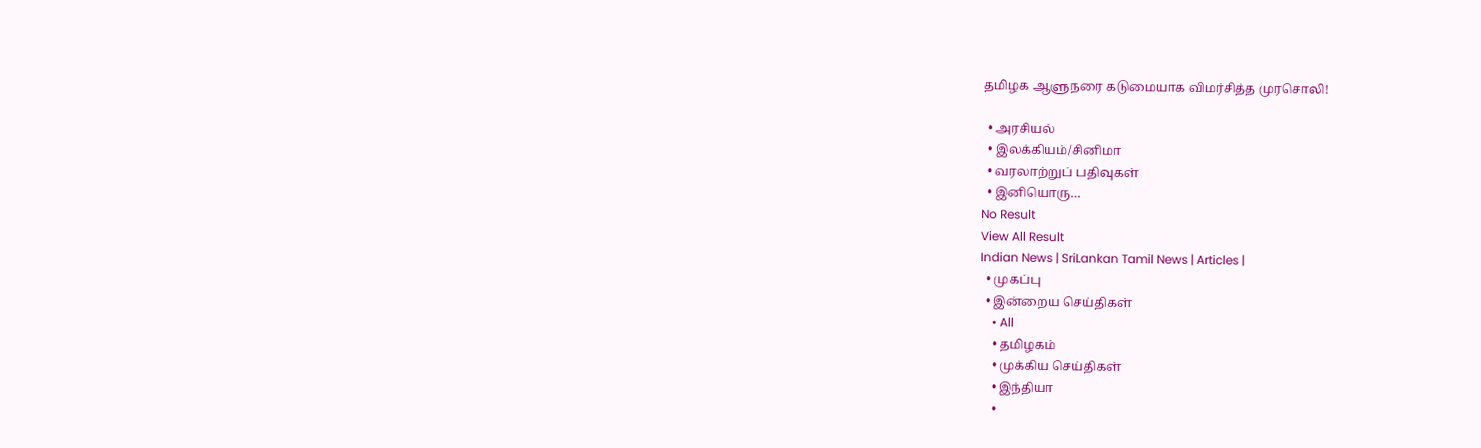தமிழக ஆளுநரை கடுமையாக விமர்சித்த முரசொலி!

  • அரசியல்
  • இலக்கியம்/சினிமா
  • வரலாற்றுப் பதிவுகள்
  • இனியொரு…
No Result
View All Result
Indian News | SriLankan Tamil News | Articles |
  • முகப்பு
  • இன்றைய செய்திகள்
    • All
    • தமிழகம்
    • முக்கிய செய்திகள்
    • இந்தியா
    •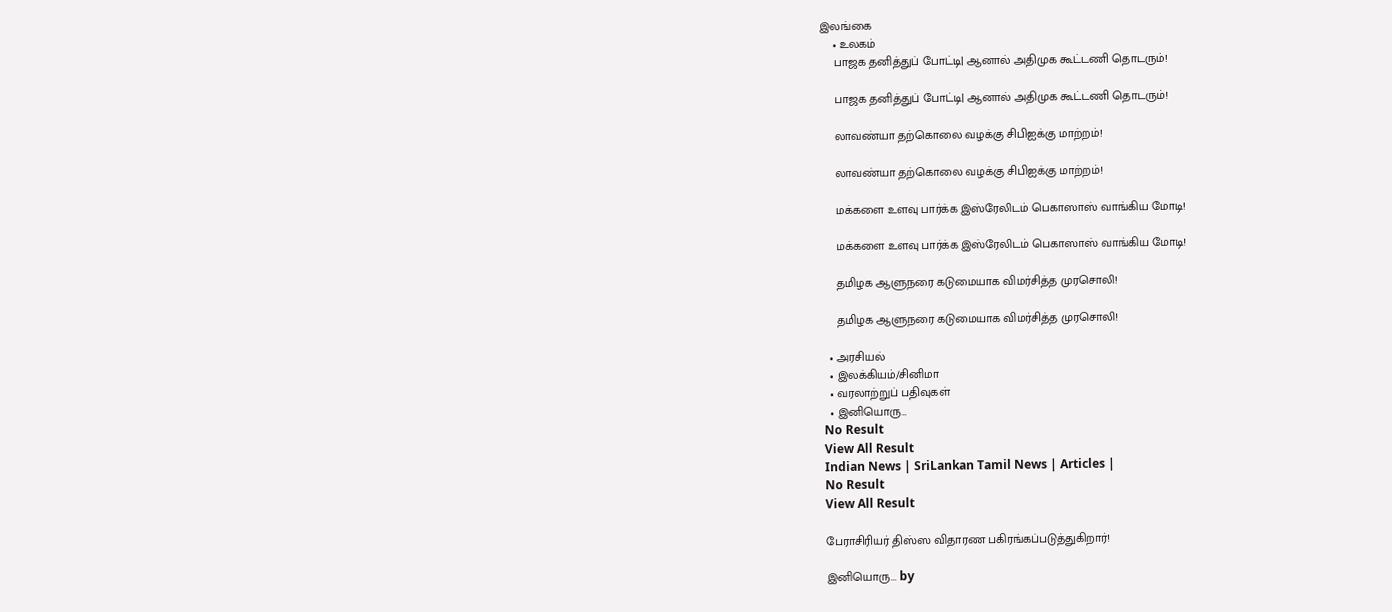இலங்கை
    • உலகம்
    பாஜக தனித்துப் போட்டி| ஆனால் அதிமுக கூட்டணி தொடரும்!

    பாஜக தனித்துப் போட்டி| ஆனால் அதிமுக கூட்டணி தொடரும்!

    லாவண்யா தற்கொலை வழக்கு சிபிஐக்கு மாற்றம்!

    லாவண்யா தற்கொலை வழக்கு சிபிஐக்கு மாற்றம்!

    மக்களை உளவு பார்க்க இஸ்ரேலிடம் பெகாஸாஸ் வாங்கிய மோடி!

    மக்களை உளவு பார்க்க இஸ்ரேலிடம் பெகாஸாஸ் வாங்கிய மோடி!

    தமிழக ஆளுநரை கடுமையாக விமர்சித்த முரசொலி!

    தமிழக ஆளுநரை கடுமையாக விமர்சித்த முரசொலி!

  • அரசியல்
  • இலக்கியம்/சினிமா
  • வரலாற்றுப் பதிவுகள்
  • இனியொரு…
No Result
View All Result
Indian News | SriLankan Tamil News | Articles |
No Result
View All Result

பேராசிரியர் திஸ்ஸ விதாரண பகிரங்கப்படுத்துகிறார்!

இனியொரு... by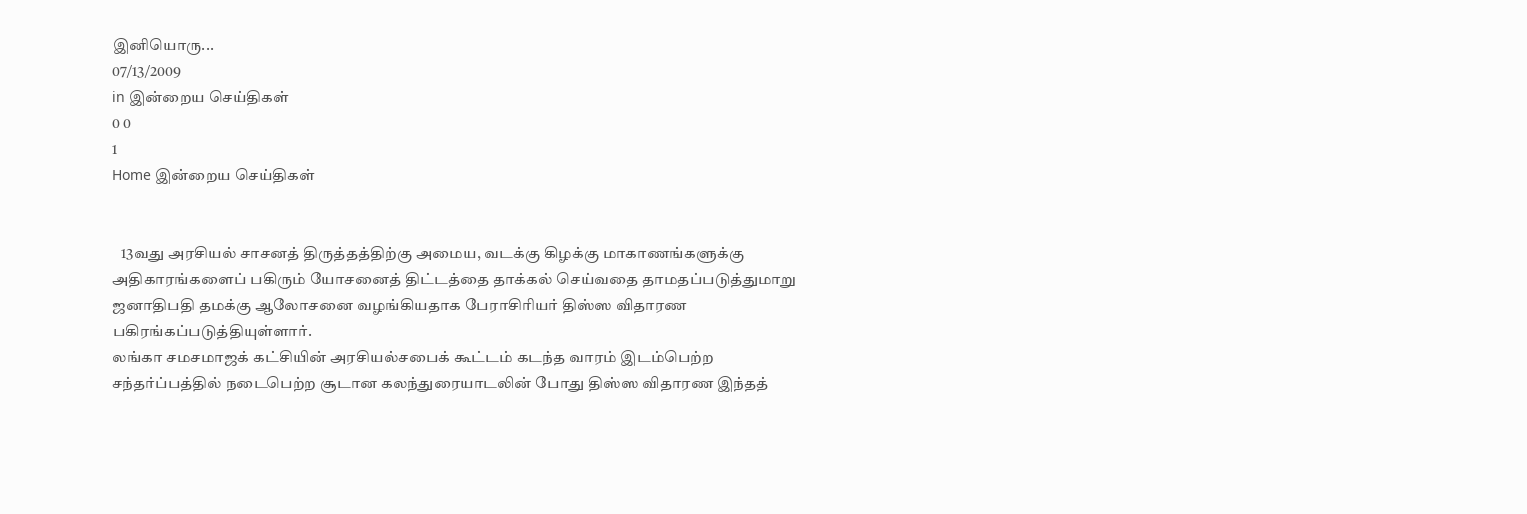இனியொரு...
07/13/2009
in இன்றைய செய்திகள்
0 0
1
Home இன்றைய செய்திகள்


   13வது அரசியல் சாசனத் திருத்தத்திற்கு அமைய, வடக்கு கிழக்கு மாகாணங்களுக்கு அதிகாரங்களைப் பகிரும் யோசனைத் திட்டத்தை தாக்கல் செய்வதை தாமதப்படுத்துமாறு ஜனாதிபதி தமக்கு ஆலோசனை வழங்கியதாக பேராசிரியர் திஸ்ஸ விதாரண பகிரங்கப்படுத்தியுள்ளார்.
லங்கா சமசமாஜக் கட்சியின் அரசியல்சபைக் கூட்டம் கடந்த வாரம் இடம்பெற்ற சந்தர்ப்பத்தில் நடைபெற்ற சூடான கலந்துரையாடலின் போது திஸ்ஸ விதாரண இந்தத்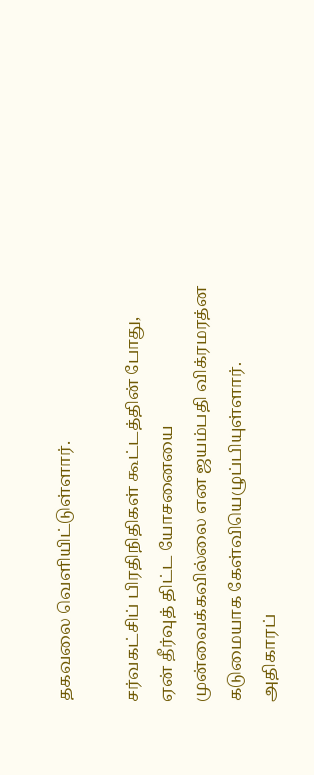தகவலை வெளியிட்டுள்ளார்.

சர்வகட்சிப் பிரதிநிதிகள் கூட்டத்தின் போது, ஏன் தீர்வுத் திட்ட யோசனையை முன்வைக்கவில்லை என ஜயம்பதி விக்ரமரத்ன கடுமையாக கேள்வியெழுப்பியுள்ளார். அதிகாரப்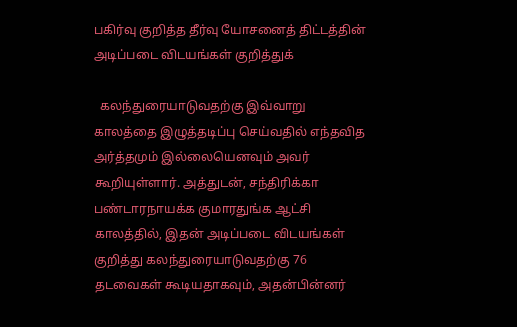பகிர்வு குறித்த தீர்வு யோசனைத் திட்டத்தின் அடிப்படை விடயங்கள் குறித்துக்

  கலந்துரையாடுவதற்கு இவ்வாறு காலத்தை இழுத்தடிப்பு செய்வதில் எந்தவித அர்த்தமும் இல்லையெனவும் அவர் கூறியுள்ளார். அத்துடன், சந்திரிக்கா பண்டாரநாயக்க குமாரதுங்க ஆட்சி காலத்தில், இதன் அடிப்படை விடயங்கள் குறித்து கலந்துரையாடுவதற்கு 76 தடவைகள் கூடியதாகவும், அதன்பின்னர்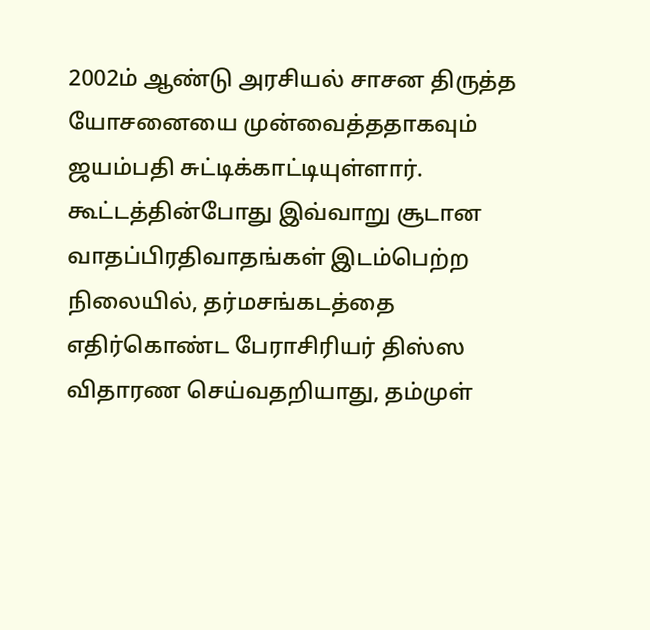2002ம் ஆண்டு அரசியல் சாசன திருத்த யோசனையை முன்வைத்ததாகவும் ஜயம்பதி சுட்டிக்காட்டியுள்ளார்.
கூட்டத்தின்போது இவ்வாறு சூடான வாதப்பிரதிவாதங்கள் இடம்பெற்ற நிலையில், தர்மசங்கடத்தை எதிர்கொண்ட பேராசிரியர் திஸ்ஸ விதாரண செய்வதறியாது, தம்முள்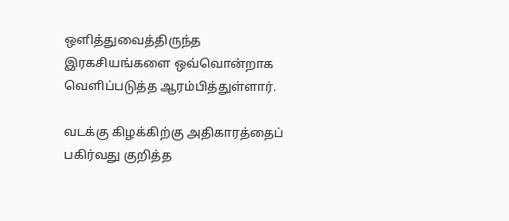ஒளித்துவைத்திருந்த இரகசியங்களை ஒவ்வொன்றாக வெளிப்படுத்த ஆரம்பித்துள்ளார்.

வடக்கு கிழக்கிற்கு அதிகாரத்தைப் பகிர்வது குறித்த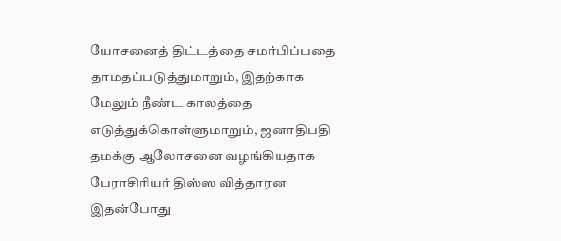யோசனைத் திட்டத்தை சமர்பிப்பதை தாமதப்படுத்துமாறும், இதற்காக மேலும் நீண்ட காலத்தை எடுத்துக்கொள்ளுமாறும், ஜனாதிபதி தமக்கு ஆலோசனை வழங்கியதாக பேராசிரியர் திஸ்ஸ வித்தாரன இதன்போது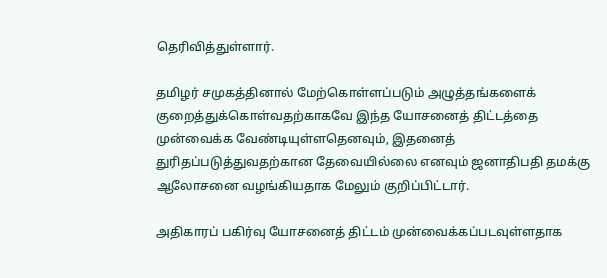தெரிவித்துள்ளார்.

தமிழர் சமுகத்தினால் மேற்கொள்ளப்படும் அழுத்தங்களைக் குறைத்துக்கொள்வதற்காகவே இந்த யோசனைத் திட்டத்தை முன்வைக்க வேண்டியுள்ளதெனவும், இதனைத் துரிதப்படுத்துவதற்கான தேவையில்லை எனவும் ஜனாதிபதி தமக்கு ஆலோசனை வழங்கியதாக மேலும் குறிப்பிட்டார்.

அதிகாரப் பகிர்வு யோசனைத் திட்டம் முன்வைக்கப்படவுள்ளதாக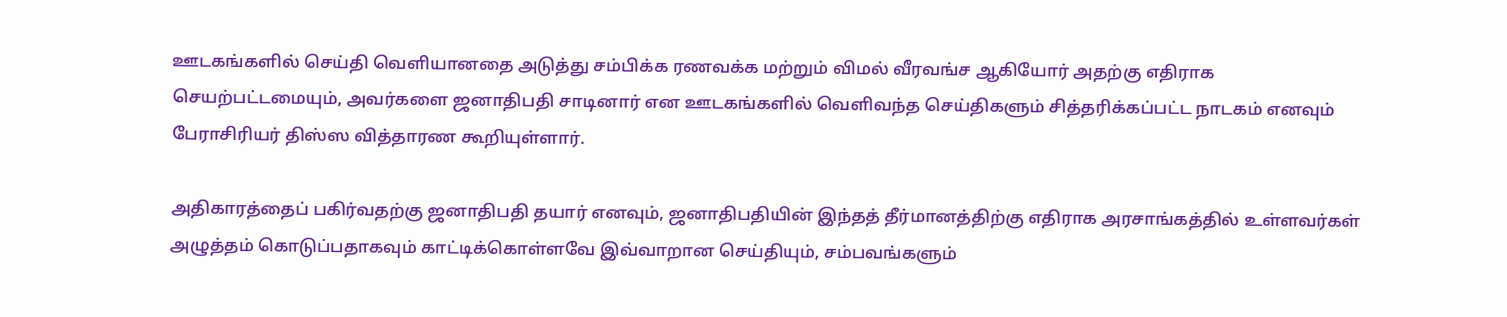ஊடகங்களில் செய்தி வெளியானதை அடுத்து சம்பிக்க ரணவக்க மற்றும் விமல் வீரவங்ச ஆகியோர் அதற்கு எதிராக செயற்பட்டமையும், அவர்களை ஜனாதிபதி சாடினார் என ஊடகங்களில் வெளிவந்த செய்திகளும் சித்தரிக்கப்பட்ட நாடகம் எனவும் பேராசிரியர் திஸ்ஸ வித்தாரண கூறியுள்ளார்.

அதிகாரத்தைப் பகிர்வதற்கு ஜனாதிபதி தயார் எனவும், ஜனாதிபதியின் இந்தத் தீர்மானத்திற்கு எதிராக அரசாங்கத்தில் உள்ளவர்கள் அழுத்தம் கொடுப்பதாகவும் காட்டிக்கொள்ளவே இவ்வாறான செய்தியும், சம்பவங்களும்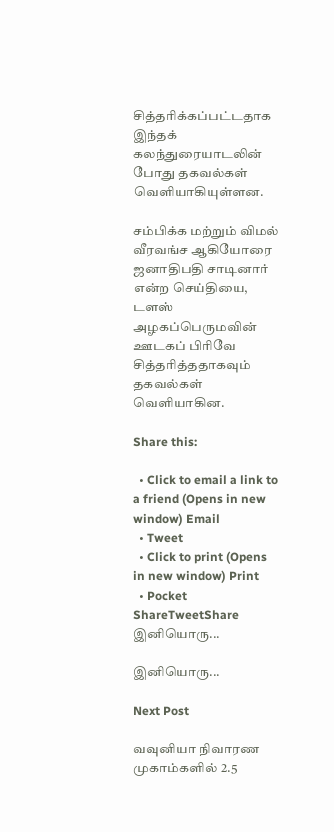சித்தரிக்கப்பட்டதாக இந்தக் கலந்துரையாடலின் போது தகவல்கள் வெளியாகியுள்ளன.

சம்பிக்க மற்றும் விமல் வீரவங்ச ஆகியோரை ஜனாதிபதி சாடினார் என்ற செய்தியை, டளஸ் அழகப்பெருமவின் ஊடகப் பிரிவே சித்தரித்ததாகவும் தகவல்கள் வெளியாகின.

Share this:

  • Click to email a link to a friend (Opens in new window) Email
  • Tweet
  • Click to print (Opens in new window) Print
  • Pocket
ShareTweetShare
இனியொரு...

இனியொரு...

Next Post

வவுனியா நிவாரண முகாம்களில் 2.5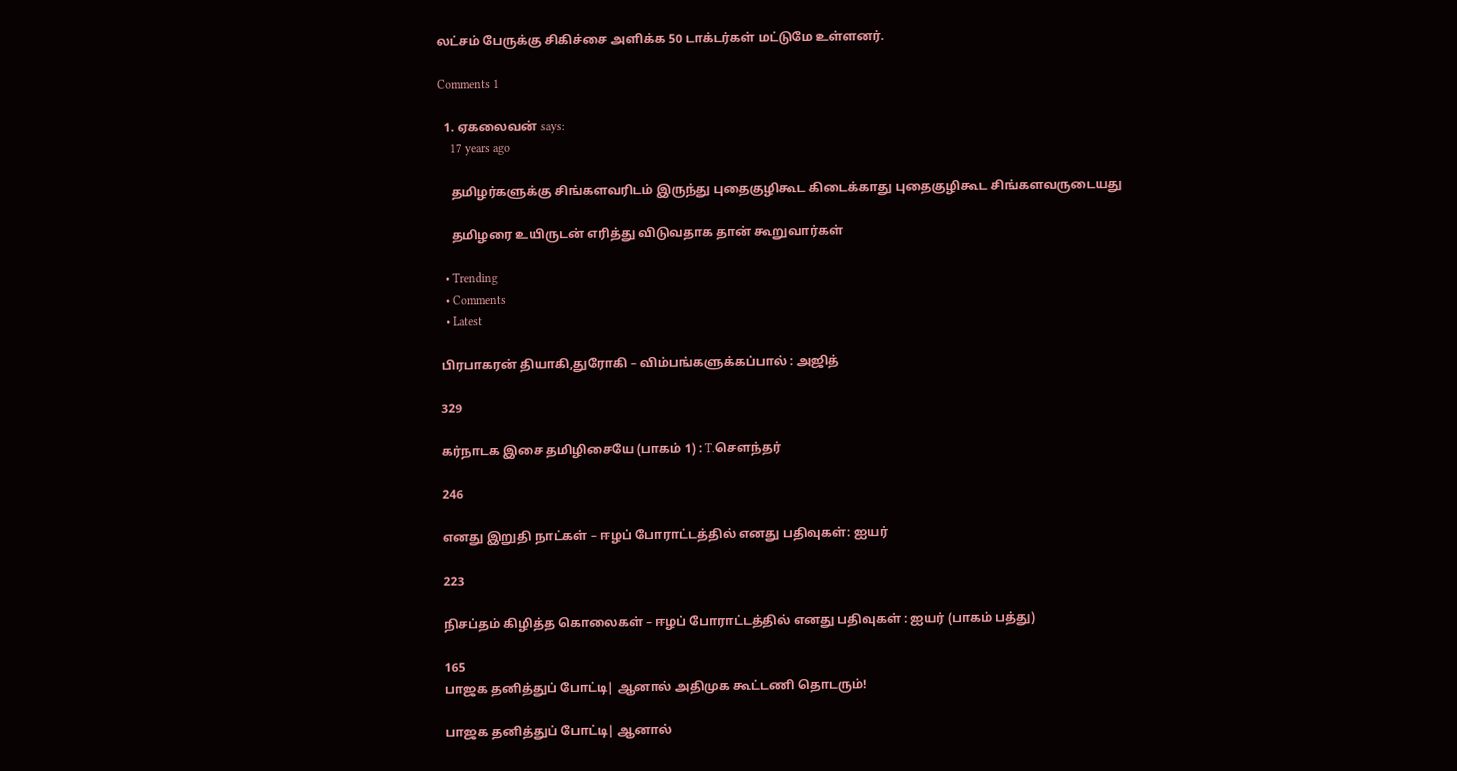லட்சம் பேருக்கு சிகிச்சை அளிக்க 50 டாக்டர்கள் மட்டுமே உள்ளனர்.

Comments 1

  1. ஏகலைவன் says:
    17 years ago

    தமிழர்களுக்கு சிங்களவரிடம் இருந்து புதைகுழிகூட கிடைக்காது புதைகுழிகூட சிங்களவருடையது

    தமிழரை உயிருடன் எரித்து விடுவதாக தான் கூறுவார்கள்

  • Trending
  • Comments
  • Latest

பிரபாகரன் தியாகி,துரோகி – விம்பங்களுக்கப்பால் : அஜித்

329

கர்நாடக இசை தமிழிசையே (பாகம் 1) : T.செளந்தர்

246

எனது இறுதி நாட்கள் – ஈழப் போராட்டத்தில் எனது பதிவுகள்: ஐயர்

223

நிசப்தம் கிழித்த கொலைகள் – ஈழப் போராட்டத்தில் எனது பதிவுகள் : ஐயர் (பாகம் பத்து)

165
பாஜக தனித்துப் போட்டி| ஆனால் அதிமுக கூட்டணி தொடரும்!

பாஜக தனித்துப் போட்டி| ஆனால்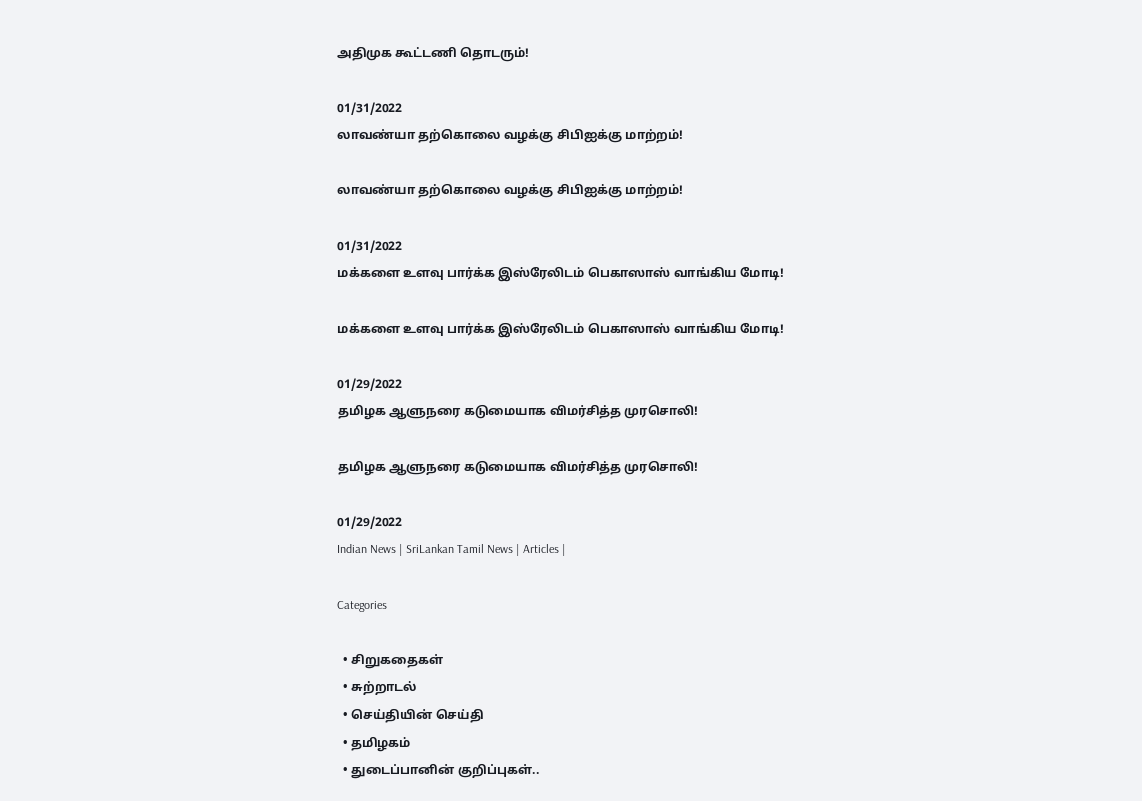அதிமுக கூட்டணி தொடரும்!

01/31/2022
லாவண்யா தற்கொலை வழக்கு சிபிஐக்கு மாற்றம்!

லாவண்யா தற்கொலை வழக்கு சிபிஐக்கு மாற்றம்!

01/31/2022
மக்களை உளவு பார்க்க இஸ்ரேலிடம் பெகாஸாஸ் வாங்கிய மோடி!

மக்களை உளவு பார்க்க இஸ்ரேலிடம் பெகாஸாஸ் வாங்கிய மோடி!

01/29/2022
தமிழக ஆளுநரை கடுமையாக விமர்சித்த முரசொலி!

தமிழக ஆளுநரை கடுமையாக விமர்சித்த முரசொலி!

01/29/2022
Indian News | SriLankan Tamil News | Articles |

Categories

  • சிறுகதைகள்
  • சுற்றாடல்
  • செய்தியின் செய்தி
  • தமிழகம்
  • துடைப்பானின் குறிப்புகள்..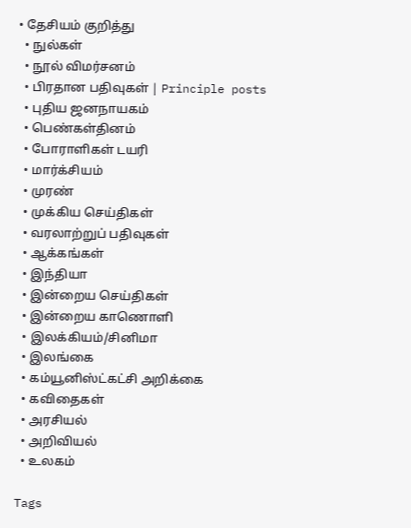• தேசியம் குறித்து
  • நுல்கள்
  • நூல் விமர்சனம்
  • பிரதான பதிவுகள் | Principle posts
  • புதிய ஜனநாயகம்
  • பெண்கள்தினம்
  • போராளிகள் டயரி
  • மார்க்சியம்
  • முரண்
  • முக்கிய செய்திகள்
  • வரலாற்றுப் பதிவுகள்
  • ஆக்கங்கள்
  • இந்தியா
  • இன்றைய செய்திகள்
  • இன்றைய காணொளி
  • இலக்கியம்/சினிமா
  • இலங்கை
  • கம்யூனிஸ்ட்கட்சி அறிக்கை
  • கவிதைகள்
  • அரசியல்
  • அறிவியல்
  • உலகம்

Tags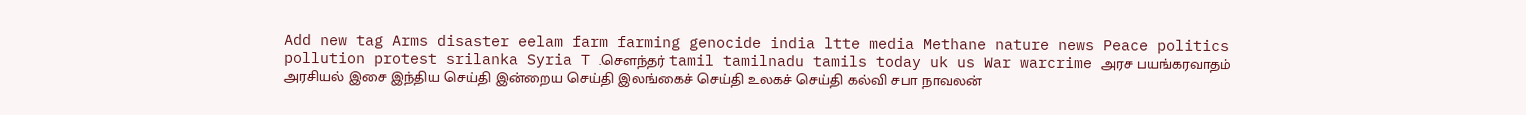Add new tag Arms disaster eelam farm farming genocide india ltte media Methane nature news Peace politics pollution protest srilanka Syria T .சௌந்தர் tamil tamilnadu tamils today uk us War warcrime அரச பயங்கரவாதம் அரசியல் இசை இந்திய செய்தி இன்றைய செய்தி இலங்கைச் செய்தி உலகச் செய்தி கல்வி சபா நாவலன்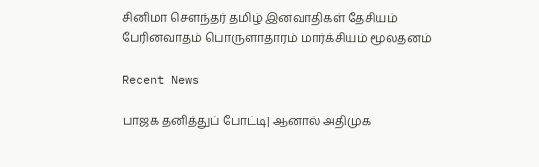சினிமா சௌந்தர் தமிழ் இனவாதிகள் தேசியம் பேரினவாதம் பொருளாதாரம் மார்க்சியம் மூலதனம்

Recent News

பாஜக தனித்துப் போட்டி| ஆனால் அதிமுக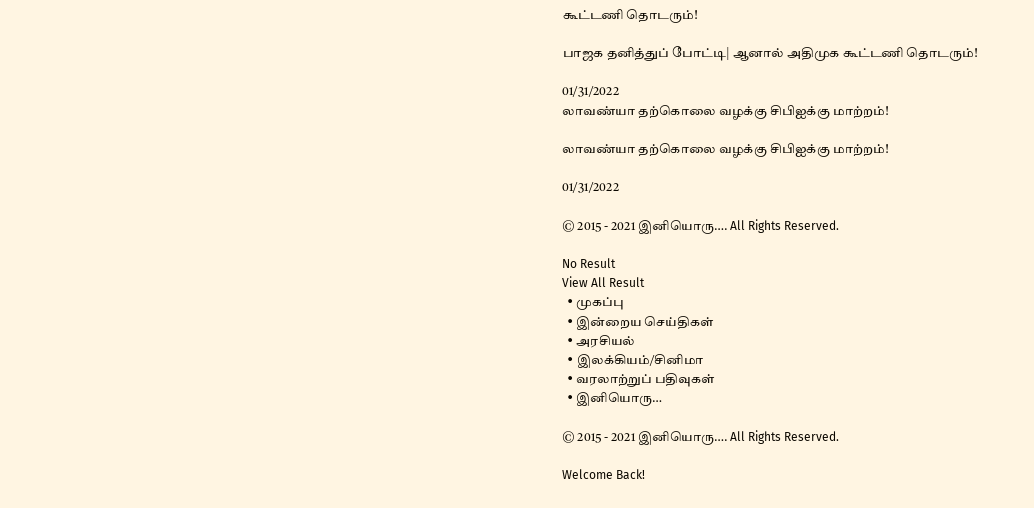கூட்டணி தொடரும்!

பாஜக தனித்துப் போட்டி| ஆனால் அதிமுக கூட்டணி தொடரும்!

01/31/2022
லாவண்யா தற்கொலை வழக்கு சிபிஐக்கு மாற்றம்!

லாவண்யா தற்கொலை வழக்கு சிபிஐக்கு மாற்றம்!

01/31/2022

© 2015 - 2021 இனியொரு…. All Rights Reserved.

No Result
View All Result
  • முகப்பு
  • இன்றைய செய்திகள்
  • அரசியல்
  • இலக்கியம்/சினிமா
  • வரலாற்றுப் பதிவுகள்
  • இனியொரு…

© 2015 - 2021 இனியொரு…. All Rights Reserved.

Welcome Back!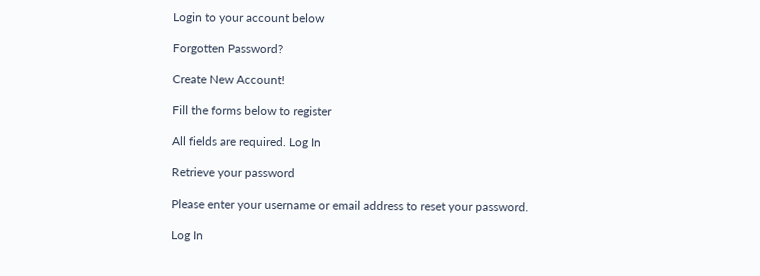Login to your account below

Forgotten Password?

Create New Account!

Fill the forms below to register

All fields are required. Log In

Retrieve your password

Please enter your username or email address to reset your password.

Log In